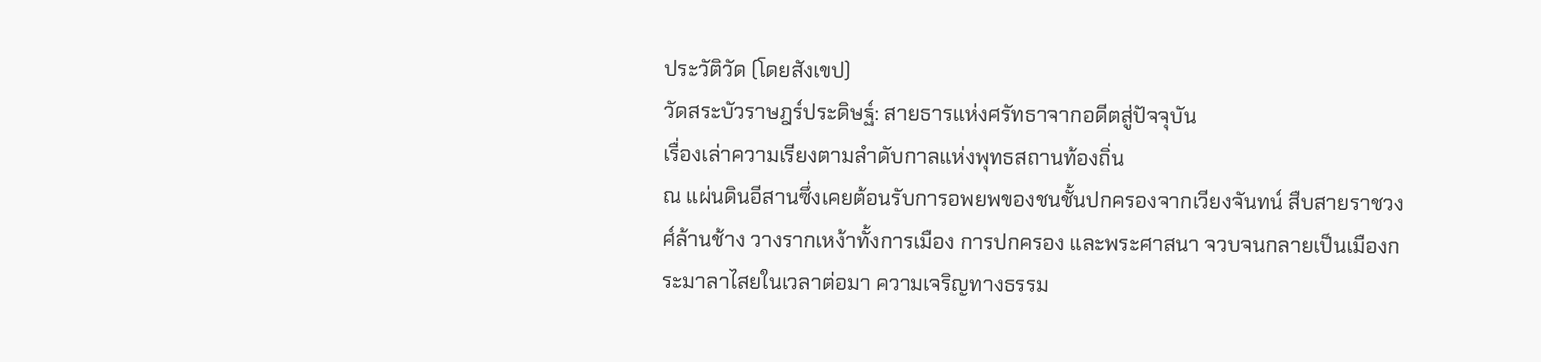ประวัติวัด (โดยสังเขป)
วัดสระบัวราษฎร์ประดิษฐ์: สายธารแห่งศรัทธาจากอดีตสู่ปัจจุบัน
เรื่องเล่าความเรียงตามลำดับกาลแห่งพุทธสถานท้องถิ่น
ณ แผ่นดินอีสานซึ่งเคยต้อนรับการอพยพของชนชั้นปกครองจากเวียงจันทน์ สืบสายราชวงศ์ล้านช้าง วางรากเหง้าทั้งการเมือง การปกครอง และพระศาสนา จวบจนกลายเป็นเมืองกระมาลาไสยในเวลาต่อมา ความเจริญทางธรรม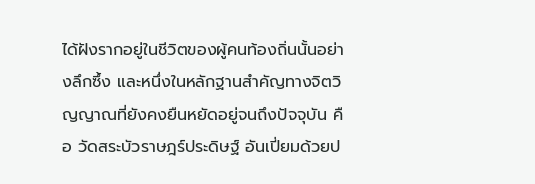ได้ฝังรากอยู่ในชีวิตของผู้คนท้องถิ่นนั้นอย่างลึกซึ้ง และหนึ่งในหลักฐานสำคัญทางจิตวิญญาณที่ยังคงยืนหยัดอยู่จนถึงปัจจุบัน คือ วัดสระบัวราษฎร์ประดิษฐ์ อันเปี่ยมด้วยป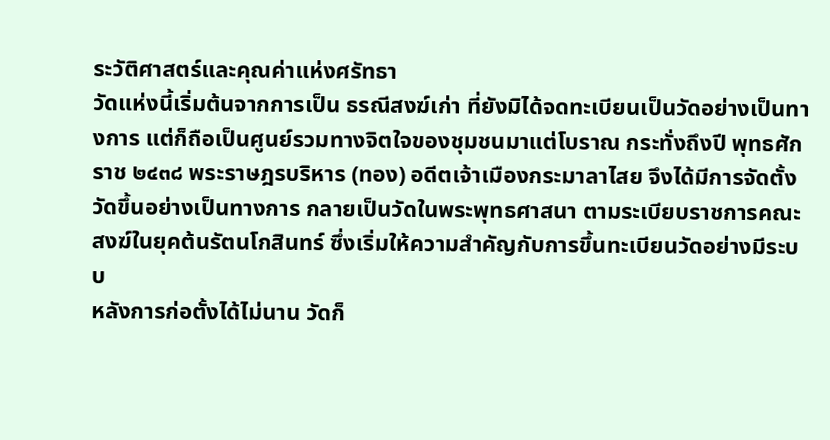ระวัติศาสตร์และคุณค่าแห่งศรัทธา
วัดแห่งนี้เริ่มต้นจากการเป็น ธรณีสงฆ์เก่า ที่ยังมิได้จดทะเบียนเป็นวัดอย่างเป็นทางการ แต่ก็ถือเป็นศูนย์รวมทางจิตใจของชุมชนมาแต่โบราณ กระทั่งถึงปี พุทธศักราช ๒๔๓๘ พระราษฎรบริหาร (ทอง) อดีตเจ้าเมืองกระมาลาไสย จึงได้มีการจัดตั้งวัดขึ้นอย่างเป็นทางการ กลายเป็นวัดในพระพุทธศาสนา ตามระเบียบราชการคณะสงฆ์ในยุคต้นรัตนโกสินทร์ ซึ่งเริ่มให้ความสำคัญกับการขึ้นทะเบียนวัดอย่างมีระบบ
หลังการก่อตั้งได้ไม่นาน วัดก็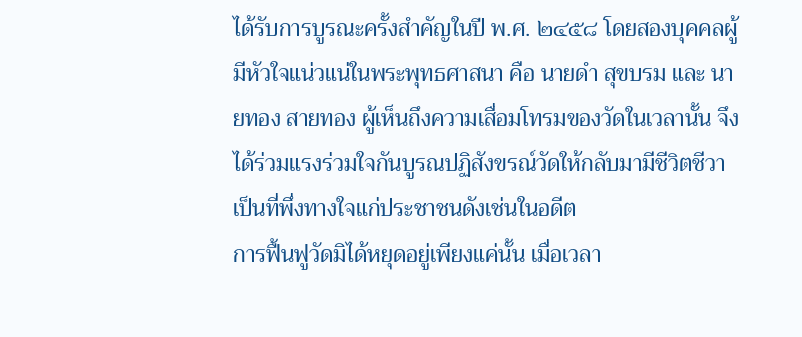ได้รับการบูรณะครั้งสำคัญในปี พ.ศ. ๒๔๕๘ โดยสองบุคคลผู้มีหัวใจแน่วแน่ในพระพุทธศาสนา คือ นายดำ สุขบรม และ นายทอง สายทอง ผู้เห็นถึงความเสื่อมโทรมของวัดในเวลานั้น จึงได้ร่วมแรงร่วมใจกันบูรณปฏิสังขรณ์วัดให้กลับมามีชีวิตชีวา เป็นที่พึ่งทางใจแก่ประชาชนดังเช่นในอดีต
การฟื้นฟูวัดมิได้หยุดอยู่เพียงแค่นั้น เมื่อเวลา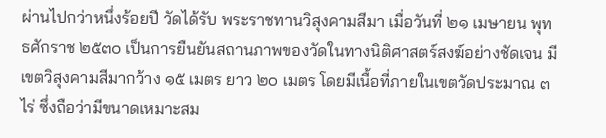ผ่านไปกว่าหนึ่งร้อยปี วัดได้รับ พระราชทานวิสุงคามสีมา เมื่อวันที่ ๒๑ เมษายน พุทธศักราช ๒๕๓๐ เป็นการยืนยันสถานภาพของวัดในทางนิติศาสตร์สงฆ์อย่างชัดเจน มีเขตวิสุงคามสีมากว้าง ๑๕ เมตร ยาว ๒๐ เมตร โดยมีเนื้อที่ภายในเขตวัดประมาณ ๓ ไร่ ซึ่งถือว่ามีขนาดเหมาะสม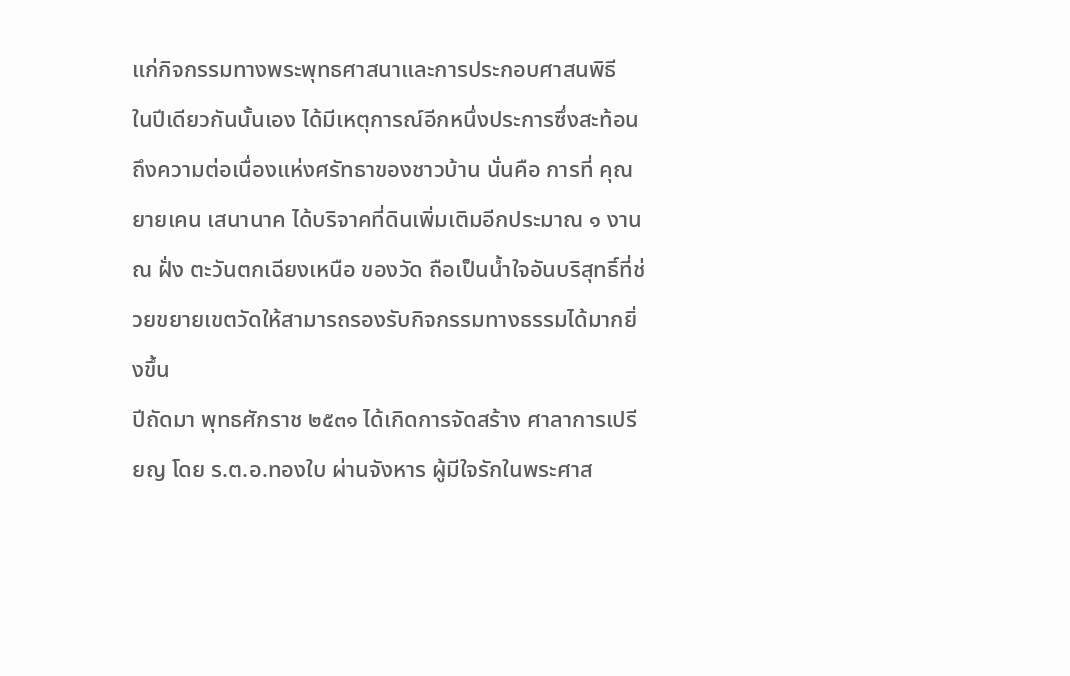แก่กิจกรรมทางพระพุทธศาสนาและการประกอบศาสนพิธี
ในปีเดียวกันนั้นเอง ได้มีเหตุการณ์อีกหนึ่งประการซึ่งสะท้อนถึงความต่อเนื่องแห่งศรัทธาของชาวบ้าน นั่นคือ การที่ คุณยายเคน เสนานาค ได้บริจาคที่ดินเพิ่มเติมอีกประมาณ ๑ งาน ณ ฝั่ง ตะวันตกเฉียงเหนือ ของวัด ถือเป็นน้ำใจอันบริสุทธิ์ที่ช่วยขยายเขตวัดให้สามารถรองรับกิจกรรมทางธรรมได้มากยิ่งขึ้น
ปีถัดมา พุทธศักราช ๒๕๓๑ ได้เกิดการจัดสร้าง ศาลาการเปรียญ โดย ร.ต.อ.ทองใบ ผ่านจังหาร ผู้มีใจรักในพระศาส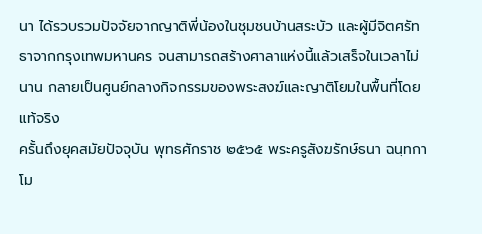นา ได้รวบรวมปัจจัยจากญาติพี่น้องในชุมชนบ้านสระบัว และผู้มีจิตศรัทธาจากกรุงเทพมหานคร จนสามารถสร้างศาลาแห่งนี้แล้วเสร็จในเวลาไม่นาน กลายเป็นศูนย์กลางกิจกรรมของพระสงฆ์และญาติโยมในพื้นที่โดยแท้จริง
ครั้นถึงยุคสมัยปัจจุบัน พุทธศักราช ๒๕๖๕ พระครูสังฆรักษ์ธนา ฉนฺทกาโม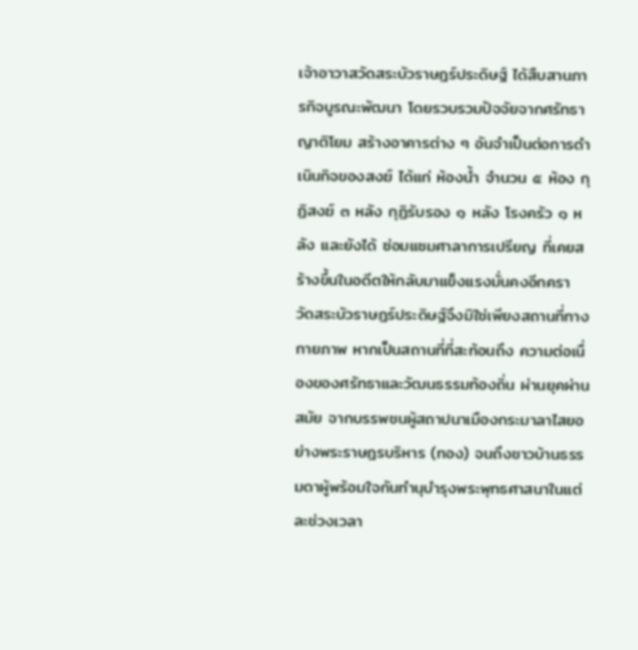เจ้าอาวาสวัดสระบัวราษฎร์ประดิษฐ์ ได้สืบสานภารกิจบูรณะพัฒนา โดยรวบรวมปัจจัยจากศรัทธาญาติโยม สร้างอาคารต่าง ๆ อันจำเป็นต่อการดำเนินกิจของสงฆ์ ได้แก่ ห้องน้ำ จำนวน ๕ ห้อง กุฏิสงฆ์ ๓ หลัง กุฏิรับรอง ๑ หลัง โรงครัว ๑ หลัง และยังได้ ซ่อมแซมศาลาการเปรียญ ที่เคยสร้างขึ้นในอดีตให้กลับมาแข็งแรงมั่นคงอีกครา
วัดสระบัวราษฎร์ประดิษฐ์จึงมิใช่เพียงสถานที่ทางกายภาพ หากเป็นสถานที่ที่สะท้อนถึง ความต่อเนื่องของศรัทธาและวัฒนธรรมท้องถิ่น ผ่านยุคผ่านสมัย จากบรรพชนผู้สถาปนาเมืองกระมาลาไสยอย่างพระราษฎรบริหาร (ทอง) จนถึงชาวบ้านธรรมดาผู้พร้อมใจกันทำนุบำรุงพระพุทธศาสนาในแต่ละช่วงเวลา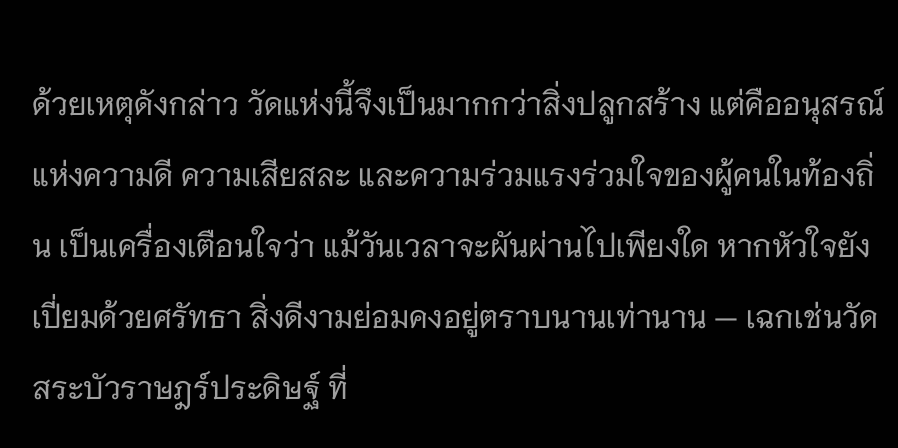ด้วยเหตุดังกล่าว วัดแห่งนี้จึงเป็นมากกว่าสิ่งปลูกสร้าง แต่คืออนุสรณ์แห่งความดี ความเสียสละ และความร่วมแรงร่วมใจของผู้คนในท้องถิ่น เป็นเครื่องเตือนใจว่า แม้วันเวลาจะผันผ่านไปเพียงใด หากหัวใจยังเปี่ยมด้วยศรัทธา สิ่งดีงามย่อมคงอยู่ตราบนานเท่านาน — เฉกเช่นวัดสระบัวราษฎร์ประดิษฐ์ ที่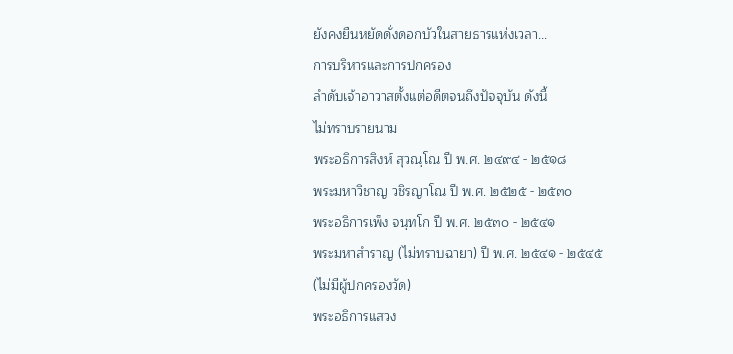ยังคงยืนหยัดดั่งดอกบัวในสายธารแห่งเวลา...
การบริหารและการปกครอง
ลำดับเจ้าอาวาสตั้งแต่อดีตจนถึงปัจจุบัน ดังนี้
ไม่ทราบรายนาม
พระอธิการสิงห์ สุวณฺโณ ปี พ.ศ. ๒๔๙๔ - ๒๕๑๘
พระมหาวิชาญ วชิรญาโณ ปี พ.ศ. ๒๕๒๕ - ๒๕๓๐
พระอธิการเพ็ง จนฺทโก ปี พ.ศ. ๒๕๓๐ - ๒๕๔๑
พระมหาสำราญ (ไม่ทราบฉายา) ปี พ.ศ. ๒๕๔๑ - ๒๕๔๕
(ไม่มีผู้ปกครองวัด)
พระอธิการแสวง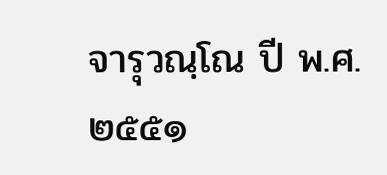จารุวณฺโณ ปี พ.ศ. ๒๕๕๑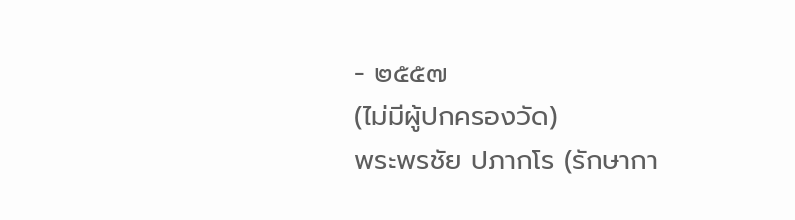- ๒๕๕๗
(ไม่มีผู้ปกครองวัด)
พระพรชัย ปภากโร (รักษากา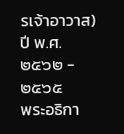รเจ้าอาวาส) ปี พ.ศ. ๒๕๖๒ - ๒๕๖๕
พระอธิกา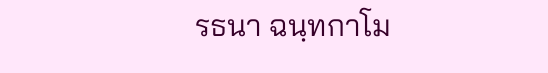รธนา ฉนฺทกาโม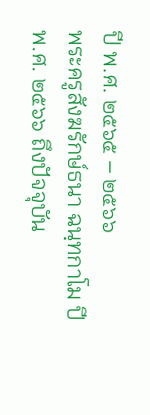ปี พ.ศ. ๒๕๖๕ – ๒๕๖๖
พระครูสังฆรักษ์ธนา ฉนฺทกาโม ปี พ.ศ. ๒๕๖๖ ถึงปัจจุบัน